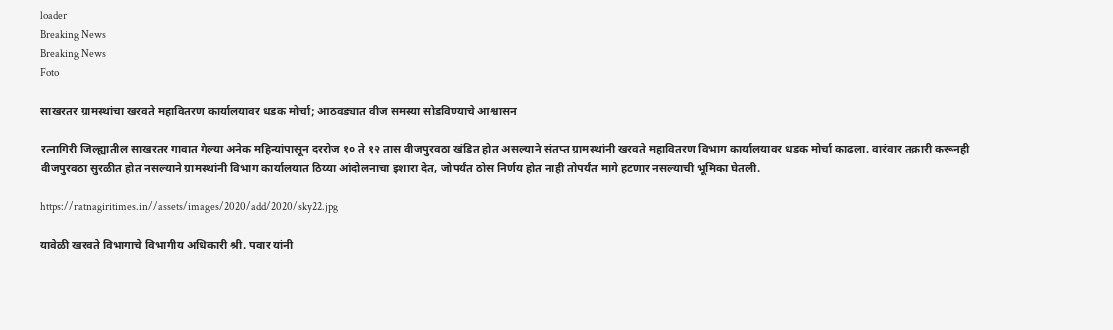loader
Breaking News
Breaking News
Foto

साखरतर ग्रामस्थांचा खरवते महावितरण कार्यालयावर धडक मोर्चा; आठवड्यात वीज समस्या सोडविण्याचे आश्वासन

रत्नागिरी जिल्ह्यातील साखरतर गावात गेल्या अनेक महिन्यांपासून दररोज १० ते १२ तास वीजपुरवठा खंडित होत असल्याने संतप्त ग्रामस्थांनी खरवते महावितरण विभाग कार्यालयावर धडक मोर्चा काढला. वारंवार तक्रारी करूनही वीजपुरवठा सुरळीत होत नसल्याने ग्रामस्थांनी विभाग कार्यालयात ठिय्या आंदोलनाचा इशारा देत, जोपर्यंत ठोस निर्णय होत नाही तोपर्यंत मागे हटणार नसल्याची भूमिका घेतली.

https://ratnagiritimes.in//assets/images/2020/add/2020/sky22.jpg

यावेळी खरवते विभागाचे विभागीय अधिकारी श्री. पवार यांनी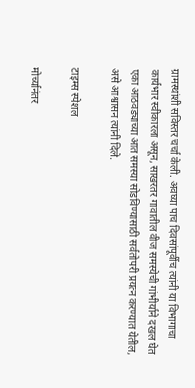ग्रामस्थांशी सविस्तर चर्चा केली. अवघ्या पाच दिवसांपूर्वीच त्यांनी या विभागाचा कार्यभार स्वीकारला असून, साखरतर गावातील वीज समस्येची गांभीर्याने दखल घेत एका आठवड्याच्या आत समस्या सोडविण्यासाठी सर्वतोपरी प्रयत्न करण्यात येतील, असे आश्वासन त्यांनी दिले.

टाइम्स स्पेशल

मोर्च्यानंतर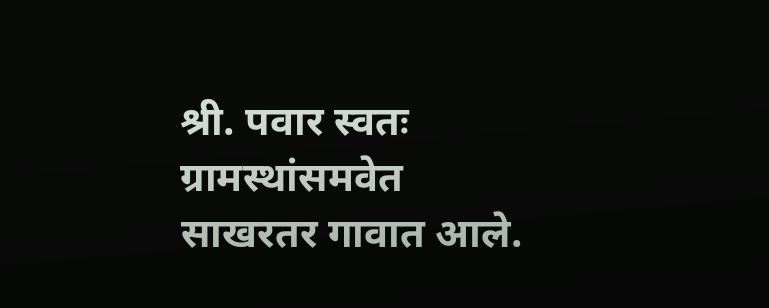श्री. पवार स्वतः ग्रामस्थांसमवेत साखरतर गावात आले.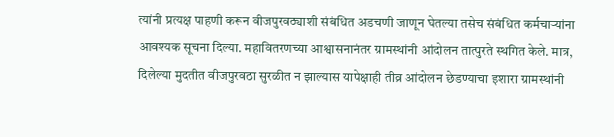त्यांनी प्रत्यक्ष पाहणी करून वीजपुरवठ्याशी संबंधित अडचणी जाणून घेतल्या तसेच संबंधित कर्मचाऱ्यांना आवश्यक सूचना दिल्या. महावितरणच्या आश्वासनानंतर ग्रामस्थांनी आंदोलन तात्पुरते स्थगित केले. मात्र, दिलेल्या मुदतीत वीजपुरवठा सुरळीत न झाल्यास यापेक्षाही तीव्र आंदोलन छेडण्याचा इशारा ग्रामस्थांनी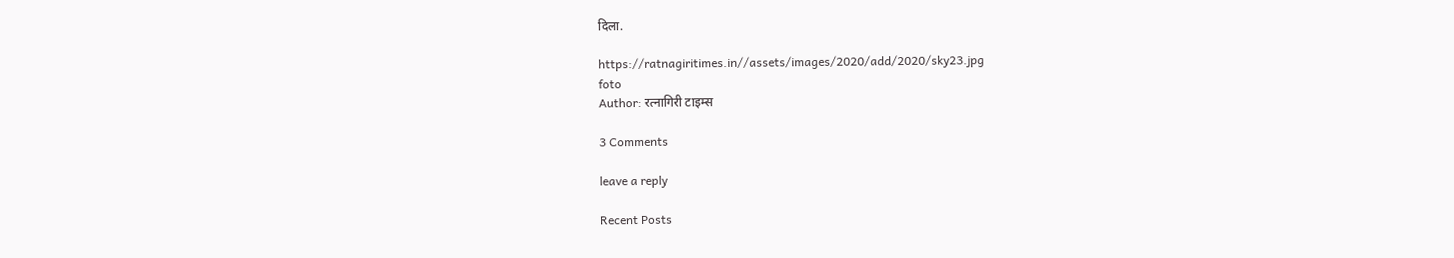दिला.

https://ratnagiritimes.in//assets/images/2020/add/2020/sky23.jpg
foto
Author: रत्नागिरी टाइम्स

3 Comments

leave a reply

Recent Posts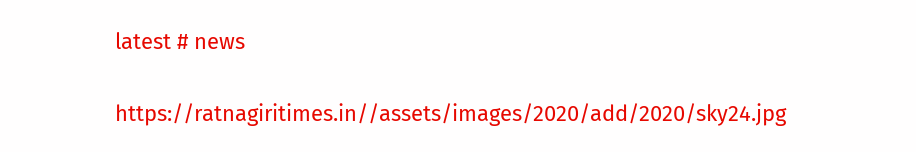latest # news

https://ratnagiritimes.in//assets/images/2020/add/2020/sky24.jpg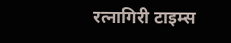रत्नागिरी टाइम्स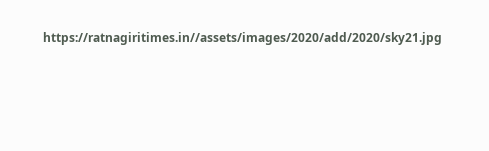https://ratnagiritimes.in//assets/images/2020/add/2020/sky21.jpg